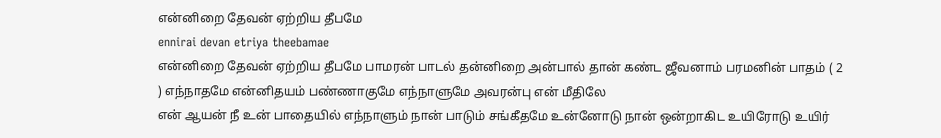என்னிறை தேவன் ஏற்றிய தீபமே
ennirai devan etriya theebamae
என்னிறை தேவன் ஏற்றிய தீபமே பாமரன் பாடல் தன்னிறை அன்பால் தான் கண்ட ஜீவனாம் பரமனின் பாதம் ( 2 ) எந்நாதமே என்னிதயம் பண்ணாகுமே எந்நாளுமே அவரன்பு என் மீதிலே
என் ஆயன் நீ உன் பாதையில் எந்நாளும் நான் பாடும் சங்கீதமே உன்னோடு நான் ஒன்றாகிட உயிரோடு உயிர்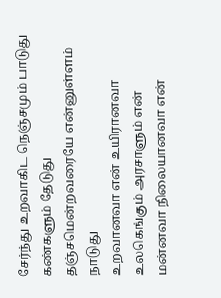சேர்ந்து உறவாகிட நெஞ்சமும் பாடுது கண்களும் தேடுது தஞ்சமென்றவரையே என்னுள்ளம் நாடுது
உறவானவா என் உயிரானவா உலகெங்கும் அரசாளும் என் மன்னவா நிலையானவா என்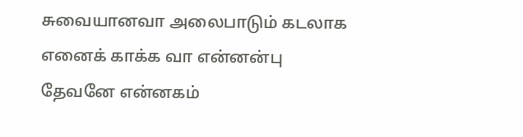சுவையானவா அலைபாடும் கடலாக எனைக் காக்க வா என்னன்பு தேவனே என்னகம்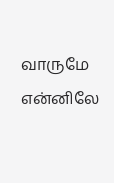வாருமே என்னிலே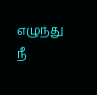எழுந்து நீ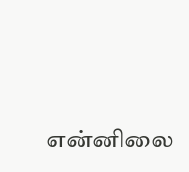என்னிலை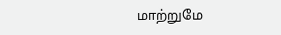மாற்றுமே